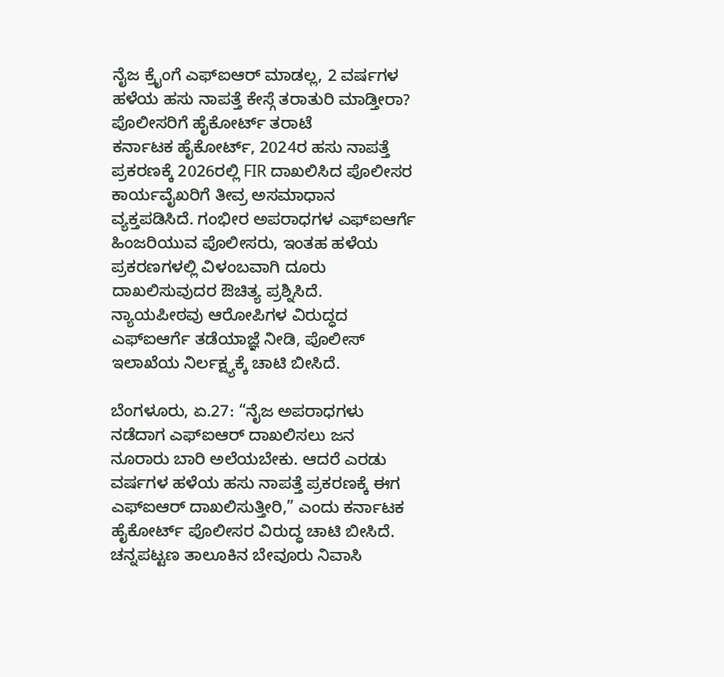ನೈಜ ಕ್ರೈಂಗೆ ಎಫ್ಐಆರ್ ಮಾಡಲ್ಲ, 2 ವರ್ಷಗಳ ಹಳೆಯ ಹಸು ನಾಪತ್ತೆ ಕೇಸ್ಗೆ ತರಾತುರಿ ಮಾಡ್ತೀರಾ? ಪೊಲೀಸರಿಗೆ ಹೈಕೋರ್ಟ್ ತರಾಟೆ
ಕರ್ನಾಟಕ ಹೈಕೋರ್ಟ್, 2024ರ ಹಸು ನಾಪತ್ತೆ ಪ್ರಕರಣಕ್ಕೆ 2026ರಲ್ಲಿ FIR ದಾಖಲಿಸಿದ ಪೊಲೀಸರ ಕಾರ್ಯವೈಖರಿಗೆ ತೀವ್ರ ಅಸಮಾಧಾನ ವ್ಯಕ್ತಪಡಿಸಿದೆ. ಗಂಭೀರ ಅಪರಾಧಗಳ ಎಫ್ಐಆರ್ಗೆ ಹಿಂಜರಿಯುವ ಪೊಲೀಸರು, ಇಂತಹ ಹಳೆಯ ಪ್ರಕರಣಗಳಲ್ಲಿ ವಿಳಂಬವಾಗಿ ದೂರು ದಾಖಲಿಸುವುದರ ಔಚಿತ್ಯ ಪ್ರಶ್ನಿಸಿದೆ. ನ್ಯಾಯಪೀಠವು ಆರೋಪಿಗಳ ವಿರುದ್ಧದ ಎಫ್ಐಆರ್ಗೆ ತಡೆಯಾಜ್ಞೆ ನೀಡಿ, ಪೊಲೀಸ್ ಇಲಾಖೆಯ ನಿರ್ಲಕ್ಷ್ಯಕ್ಕೆ ಚಾಟಿ ಬೀಸಿದೆ.

ಬೆಂಗಳೂರು, ಏ.27: “ನೈಜ ಅಪರಾಧಗಳು ನಡೆದಾಗ ಎಫ್ಐಆರ್ ದಾಖಲಿಸಲು ಜನ ನೂರಾರು ಬಾರಿ ಅಲೆಯಬೇಕು. ಆದರೆ ಎರಡು ವರ್ಷಗಳ ಹಳೆಯ ಹಸು ನಾಪತ್ತೆ ಪ್ರಕರಣಕ್ಕೆ ಈಗ ಎಫ್ಐಆರ್ ದಾಖಲಿಸುತ್ತೀರಿ,” ಎಂದು ಕರ್ನಾಟಕ ಹೈಕೋರ್ಟ್ ಪೊಲೀಸರ ವಿರುದ್ಧ ಚಾಟಿ ಬೀಸಿದೆ. ಚನ್ನಪಟ್ಟಣ ತಾಲೂಕಿನ ಬೇವೂರು ನಿವಾಸಿ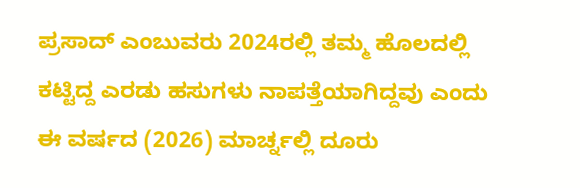ಪ್ರಸಾದ್ ಎಂಬುವರು 2024ರಲ್ಲಿ ತಮ್ಮ ಹೊಲದಲ್ಲಿ ಕಟ್ಟಿದ್ದ ಎರಡು ಹಸುಗಳು ನಾಪತ್ತೆಯಾಗಿದ್ದವು ಎಂದು ಈ ವರ್ಷದ (2026) ಮಾರ್ಚ್ನಲ್ಲಿ ದೂರು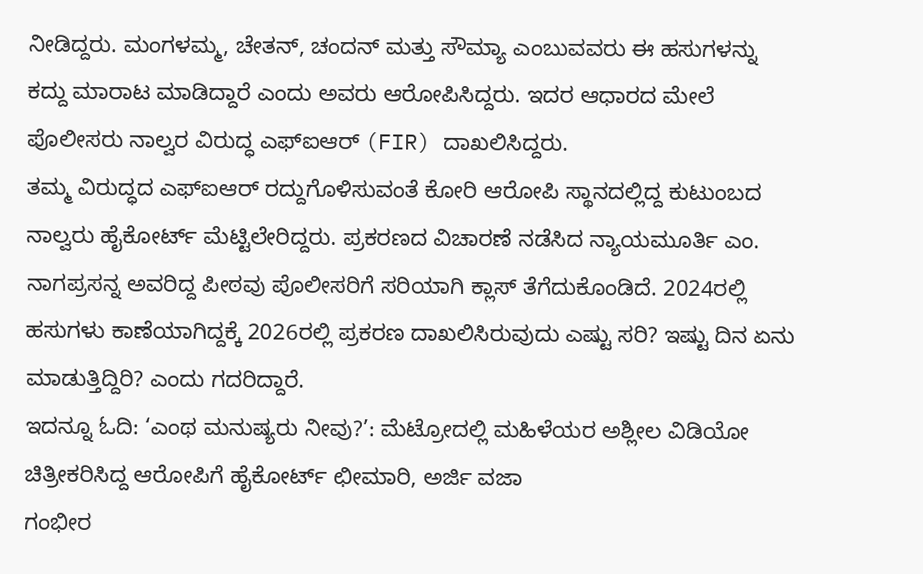ನೀಡಿದ್ದರು. ಮಂಗಳಮ್ಮ, ಚೇತನ್, ಚಂದನ್ ಮತ್ತು ಸೌಮ್ಯಾ ಎಂಬುವವರು ಈ ಹಸುಗಳನ್ನು ಕದ್ದು ಮಾರಾಟ ಮಾಡಿದ್ದಾರೆ ಎಂದು ಅವರು ಆರೋಪಿಸಿದ್ದರು. ಇದರ ಆಧಾರದ ಮೇಲೆ ಪೊಲೀಸರು ನಾಲ್ವರ ವಿರುದ್ಧ ಎಫ್ಐಆರ್ (FIR) ದಾಖಲಿಸಿದ್ದರು.
ತಮ್ಮ ವಿರುದ್ಧದ ಎಫ್ಐಆರ್ ರದ್ದುಗೊಳಿಸುವಂತೆ ಕೋರಿ ಆರೋಪಿ ಸ್ಥಾನದಲ್ಲಿದ್ದ ಕುಟುಂಬದ ನಾಲ್ವರು ಹೈಕೋರ್ಟ್ ಮೆಟ್ಟಿಲೇರಿದ್ದರು. ಪ್ರಕರಣದ ವಿಚಾರಣೆ ನಡೆಸಿದ ನ್ಯಾಯಮೂರ್ತಿ ಎಂ. ನಾಗಪ್ರಸನ್ನ ಅವರಿದ್ದ ಪೀಠವು ಪೊಲೀಸರಿಗೆ ಸರಿಯಾಗಿ ಕ್ಲಾಸ್ ತೆಗೆದುಕೊಂಡಿದೆ. 2024ರಲ್ಲಿ ಹಸುಗಳು ಕಾಣೆಯಾಗಿದ್ದಕ್ಕೆ 2026ರಲ್ಲಿ ಪ್ರಕರಣ ದಾಖಲಿಸಿರುವುದು ಎಷ್ಟು ಸರಿ? ಇಷ್ಟು ದಿನ ಏನು ಮಾಡುತ್ತಿದ್ದಿರಿ? ಎಂದು ಗದರಿದ್ದಾರೆ.
ಇದನ್ನೂ ಓದಿ: ‘ಎಂಥ ಮನುಷ್ಯರು ನೀವು?’: ಮೆಟ್ರೋದಲ್ಲಿ ಮಹಿಳೆಯರ ಅಶ್ಲೀಲ ವಿಡಿಯೋ ಚಿತ್ರೀಕರಿಸಿದ್ದ ಆರೋಪಿಗೆ ಹೈಕೋರ್ಟ್ ಛೀಮಾರಿ, ಅರ್ಜಿ ವಜಾ
ಗಂಭೀರ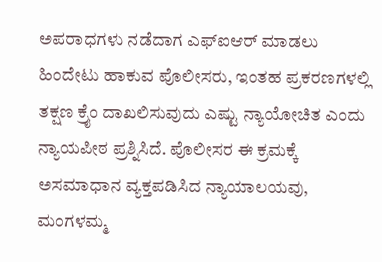ಅಪರಾಧಗಳು ನಡೆದಾಗ ಎಫ್ಐಆರ್ ಮಾಡಲು ಹಿಂದೇಟು ಹಾಕುವ ಪೊಲೀಸರು, ಇಂತಹ ಪ್ರಕರಣಗಳಲ್ಲಿ ತಕ್ಷಣ ಕ್ರೈಂ ದಾಖಲಿಸುವುದು ಎಷ್ಟು ನ್ಯಾಯೋಚಿತ ಎಂದು ನ್ಯಾಯಪೀಠ ಪ್ರಶ್ನಿಸಿದೆ. ಪೊಲೀಸರ ಈ ಕ್ರಮಕ್ಕೆ ಅಸಮಾಧಾನ ವ್ಯಕ್ತಪಡಿಸಿದ ನ್ಯಾಯಾಲಯವು, ಮಂಗಳಮ್ಮ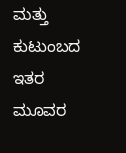ಮತ್ತು ಕುಟುಂಬದ ಇತರ ಮೂವರ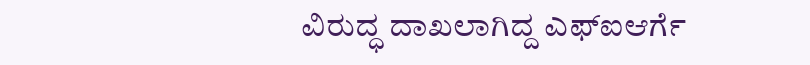ವಿರುದ್ಧ ದಾಖಲಾಗಿದ್ದ ಎಫ್ಐಆರ್ಗೆ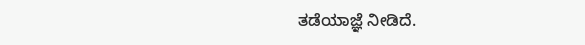ತಡೆಯಾಜ್ಞೆ ನೀಡಿದೆ.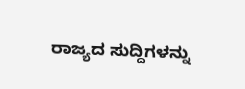ರಾಜ್ಯದ ಸುದ್ದಿಗಳನ್ನು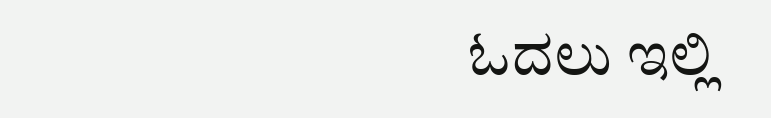ಓದಲು ಇಲ್ಲಿ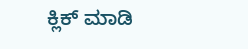ಕ್ಲಿಕ್ ಮಾಡಿ